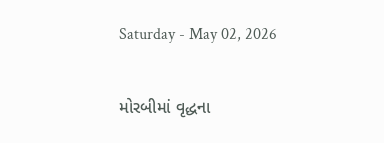Saturday - May 02, 2026

મોરબીમાં વૃદ્ધના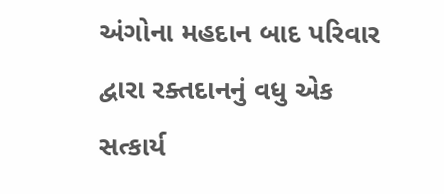અંગોના મહદાન બાદ પરિવાર દ્વારા રક્તદાનનું વધુ એક સત્કાર્ય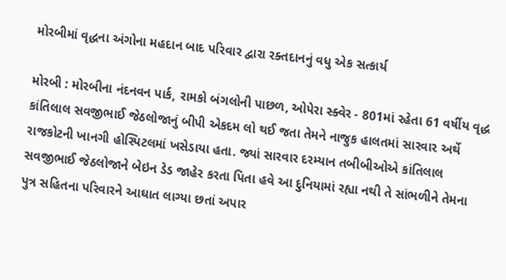મોરબીમાં વૃદ્ધના અંગોના મહદાન બાદ પરિવાર દ્વારા રક્તદાનનું વધુ એક સત્કાર્ય

મોરબી : મોરબીના નંદનવન પાર્ક, રામકો બંગલોની પાછળ, ઓપેરા સ્ક્વેર - 801માં રહેતા 61 વર્ષીય વૃદ્ધ કાંતિલાલ સવજીભાઈ જેઠલોજાનું બીપી એકદમ લો થઈ જતા તેમને નાજુક હાલતમાં સારવાર અર્થે રાજકોટની ખાનગી હોસ્પિટલમાં ખસેડાયા હતા. જ્યાં સારવાર દરમ્યાન તબીબીઓએ કાંતિલાલ સવજીભાઈ જેઠલોજાને બેઇન ડેડ જાહેર કરતા પિતા હવે આ દુનિયામાં રહ્યા નથી તે સાંભળીને તેમના પુત્ર સહિતના પરિવારને આઘાત લાગ્યા છતાં અપાર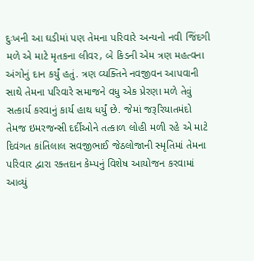દુઃખની આ ઘડીમાં પણ તેમના પરિવારે અન્યનો નવી જિંદગી મળે એ માટે મૃતકના લીવર, બે કિડની એમ ત્રણ મહત્વના અંગોનું દાન કર્યું હતું. ત્રણ વ્યક્તિને નવજીવન આપવાની સાથે તેમના પરિવારે સમાજને વધુ એક પ્રેરણા મળે તેવું સત્કાર્ય કરવાનું કાર્ય હાથ ધર્યું છે. જેમાં જરૂરિયાતમંદો તેમજ ઇમરજન્સી દર્દીઓને તત્કાળ લોહી મળી રહે એ માટે દિવંગત કાંતિલાલ સવજીભાઈ જેઠલોજાની સ્મૃતિમાં તેમના પરિવાર દ્વારા રક્તદાન કેમ્પનું વિશેષ આયોજન કરવામાં આવ્યું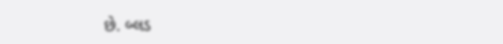છે. બ્લડ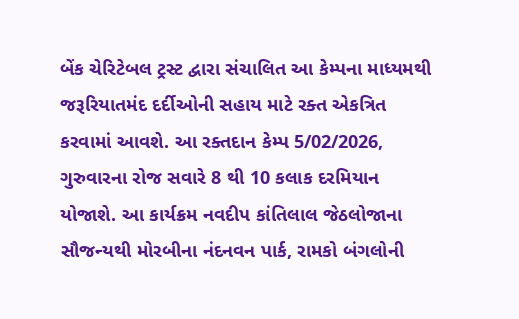બેંક ચેરિટેબલ ટ્રસ્ટ દ્વારા સંચાલિત આ કેમ્પના માધ્યમથી જરૂરિયાતમંદ દર્દીઓની સહાય માટે રક્ત એકત્રિત કરવામાં આવશે. આ રક્તદાન કેમ્પ 5/02/2026, ગુરુવારના રોજ સવારે 8 થી 10 કલાક દરમિયાન યોજાશે. આ કાર્યક્રમ નવદીપ કાંતિલાલ જેઠલોજાના સૌજન્યથી મોરબીના નંદનવન પાર્ક, રામકો બંગલોની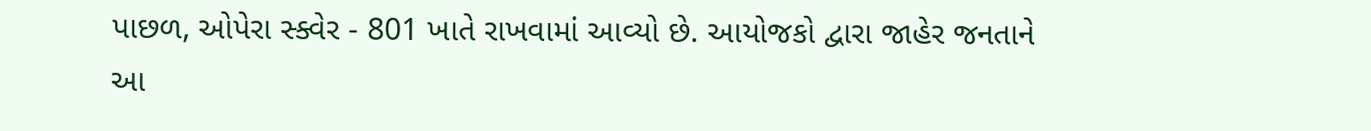પાછળ, ઓપેરા સ્ક્વેર - 801 ખાતે રાખવામાં આવ્યો છે. આયોજકો દ્વારા જાહેર જનતાને આ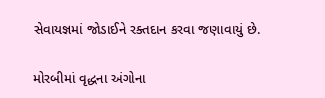સેવાયજ્ઞમાં જોડાઈને રક્તદાન કરવા જણાવાયું છે.

મોરબીમાં વૃદ્ધના અંગોના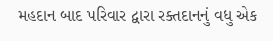મહદાન બાદ પરિવાર દ્વારા રક્તદાનનું વધુ એક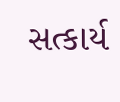સત્કાર્ય